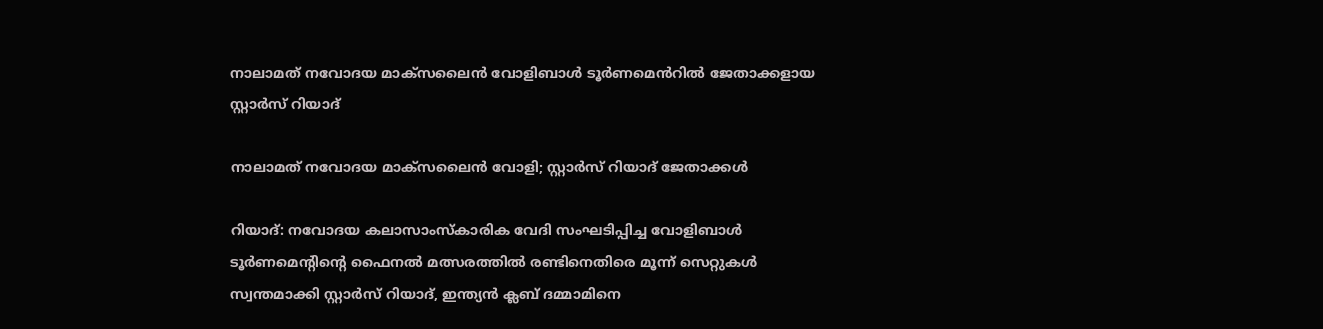നാലാമത് നവോദയ മാക്സലൈൻ വോളിബാൾ ടൂർണമെൻറിൽ ജേതാക്കളായ സ്റ്റാർസ് റിയാദ്

നാലാമത് നവോദയ മാക്സലൈൻ വോളി; സ്റ്റാർസ് റിയാദ് ജേതാക്കൾ

റിയാദ്: നവോദയ കലാസാംസ്കാരിക വേദി സംഘടിപ്പിച്ച വോളിബാൾ ടൂർണമെന്‍റിന്‍റെ ഫൈനൽ മത്സരത്തിൽ രണ്ടിനെതിരെ മൂന്ന് സെറ്റുകൾ സ്വന്തമാക്കി സ്റ്റാർസ് റിയാദ്, ഇന്ത്യൻ ക്ലബ് ദമ്മാമിനെ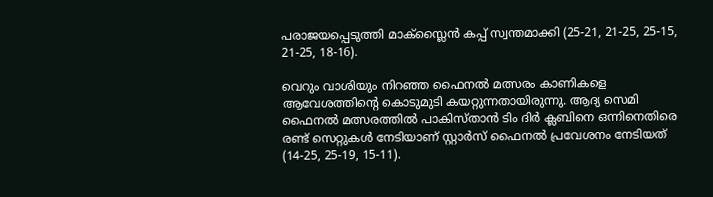പരാജയപ്പെടുത്തി മാക്സ്ലൈൻ കപ്പ് സ്വന്തമാക്കി (25-21, 21-25, 25-15, 21-25, 18-16).

വെറും വാശിയും നിറഞ്ഞ ഫൈനൽ മത്സരം കാണികളെ ആവേശത്തിന്‍റെ കൊടുമുടി കയറ്റുന്നതായിരുന്നു. ആദ്യ സെമി ഫൈനൽ മത്സരത്തിൽ പാകിസ്താൻ ടിം ദിർ ക്ലബിനെ ഒന്നിനെതിരെ രണ്ട് സെറ്റുകൾ നേടിയാണ് സ്റ്റാർസ് ഫൈനൽ പ്രവേശനം നേടിയത് (14-25, 25-19, 15-11).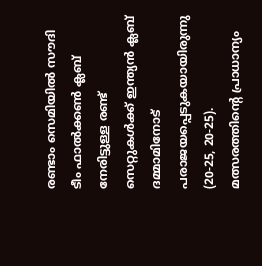രണ്ടാം സെമിയിൽ സൗദി ടീം ഫാൽക്കൺ ക്ലബ് നേരിട്ടുള്ള രണ്ട് സെറ്റുകൾക്ക് ഇന്ത്യൻ ക്ലബ് ദമ്മാമിനോട് പരാജയപ്പെടുകയായിരുന്നു (20-25, 20-25). മത്സരത്തിന്‍റെ പ്രാധാന്യം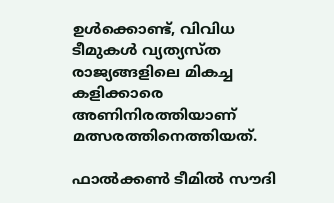ഉൾക്കൊണ്ട്, വിവിധ ടീമുകൾ വ്യത്യസ്ത രാജ്യങ്ങളിലെ മികച്ച കളിക്കാരെ അണിനിരത്തിയാണ് മത്സരത്തിനെത്തിയത്.

ഫാൽക്കൺ ടീമിൽ സൗദി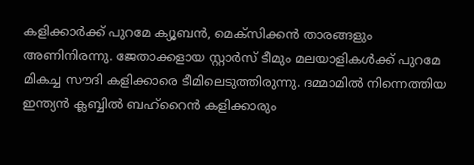കളിക്കാർക്ക് പുറമേ ക്യൂബൻ, മെക്സിക്കൻ താരങ്ങളും അണിനിരന്നു. ജേതാക്കളായ സ്റ്റാർസ് ടീമും മലയാളികൾക്ക് പുറമേ മികച്ച സൗദി കളിക്കാരെ ടീമിലെടുത്തിരുന്നു. ദമ്മാമിൽ നിന്നെത്തിയ ഇന്ത്യൻ ക്ലബ്ബിൽ ബഹ്‌റൈൻ കളിക്കാരും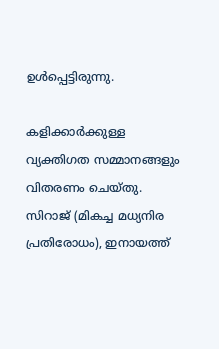ഉൾപ്പെട്ടിരുന്നു.

കളിക്കാർക്കുള്ള വ്യക്തിഗത സമ്മാനങ്ങളും വിതരണം ചെയ്തു. സിറാജ് (മികച്ച മധ്യനിര പ്രതിരോധം), ഇനായത്ത്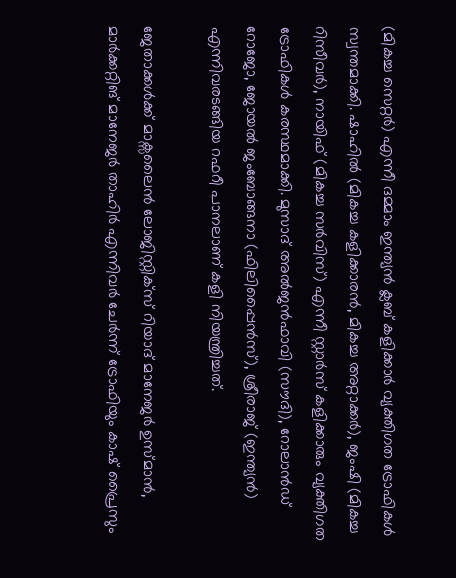(മികച്ച സെറ്റർ) എന്നീ ദമ്മാം ഇന്ത്യൻ ക്ലബ് കളിക്കാർ വ്യക്തിഗത ട്രോഫികൾ സ്വന്തമാക്കി. ഷാഹിൽ (മികച്ച കളിക്കാരൻ, മികച്ച അറ്റാക്കർ), ജംഷി (മികച്ച റിസീവർ), നായിഫ് (മികച്ച സർവിസ്) എന്നീ സ്റ്റാർസ് കളിക്കാരും വ്യക്തിഗത ട്രോഫികൾ കരസ്ഥമാക്കി. മുസാദ് അൽജൻഫാവി (സൗദി), റോലാൻഡ് റോജോ, ജോയൽ ജംബോങ്ങനാ (ഫിലിപ്പൈൻസ്), ശ്രീരാജ് (ഇന്ത്യൻ) എന്നിവരടങ്ങിയ റഫറീ പാനലാണ് കളി നിയന്ത്രിച്ചത്.

ജേതാക്കൾക്ക് മാക്സലൈൻ ലോജിസ്റ്റിക്സ് റിയാദ് മാനേജർ ഉസ്മാൻ, മാർക്കറ്റിങ് മാനേജർ താഹിർ എന്നിവർ ചേർന്ന് ട്രോഫിയും കാഷ് പ്രൈസും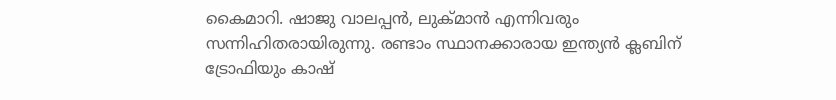കൈമാറി. ഷാജു വാലപ്പൻ, ലുക്മാൻ എന്നിവരും സന്നിഹിതരായിരുന്നു. രണ്ടാം സ്ഥാനക്കാരായ ഇന്ത്യൻ ക്ലബിന് ട്രോഫിയും കാഷ്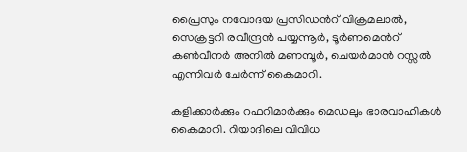പ്രൈസും നവോദയ പ്രസിഡൻറ് വിക്രമലാൽ, സെക്രട്ടറി രവീന്ദ്രൻ പയ്യന്നൂർ, ടൂർണമെൻറ് കൺവീനർ അനിൽ മണമ്പൂർ, ചെയർമാൻ റസ്സൽ എന്നിവർ ചേർന്ന് കൈമാറി.

കളിക്കാർക്കും റഫറിമാർക്കും മെഡലും ഭാരവാഹികൾ കൈമാറി. റിയാദിലെ വിവിധ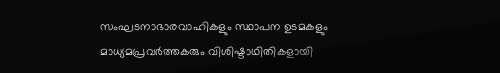സംഘടനാഭാരവാഹികളും സ്ഥാപന ഉടമകളും മാധ്യമപ്രവർത്തകരും വിശിഷ്ടാഥിതികളായി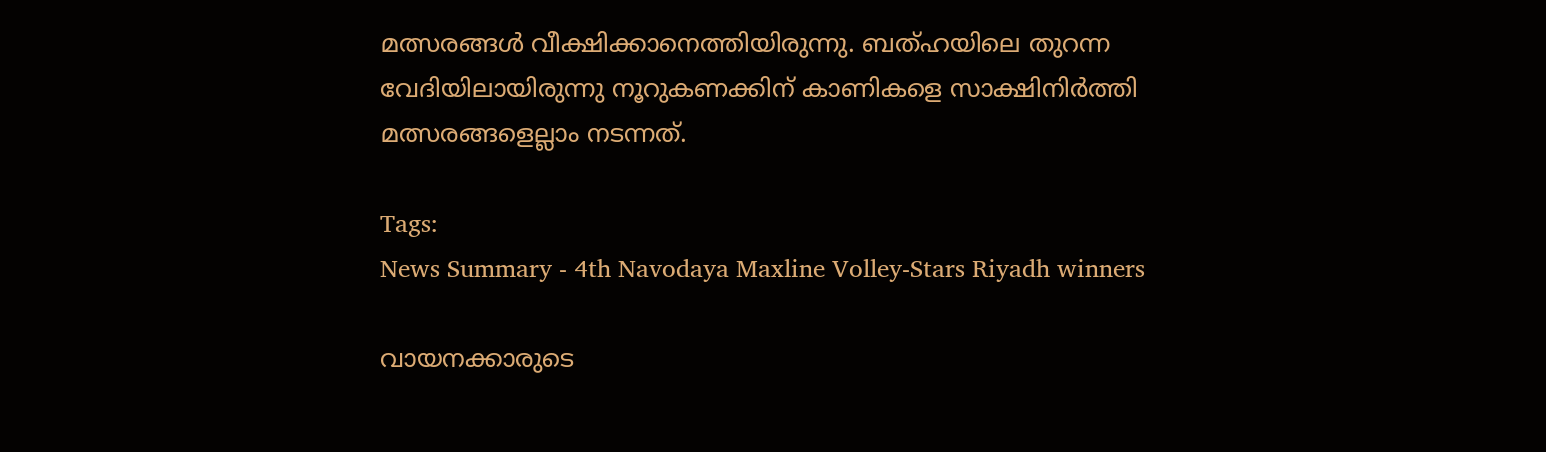മത്സരങ്ങൾ വീക്ഷിക്കാനെത്തിയിരുന്നു. ബത്ഹയിലെ തുറന്ന വേദിയിലായിരുന്നു നൂറുകണക്കിന് കാണികളെ സാക്ഷിനിർത്തി മത്സരങ്ങളെല്ലാം നടന്നത്.

Tags:
News Summary - 4th Navodaya Maxline Volley-Stars Riyadh winners

വായനക്കാരുടെ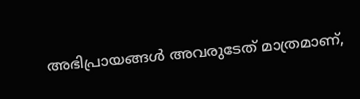അഭിപ്രായങ്ങള്‍ അവരുടേത് മാത്രമാണ്,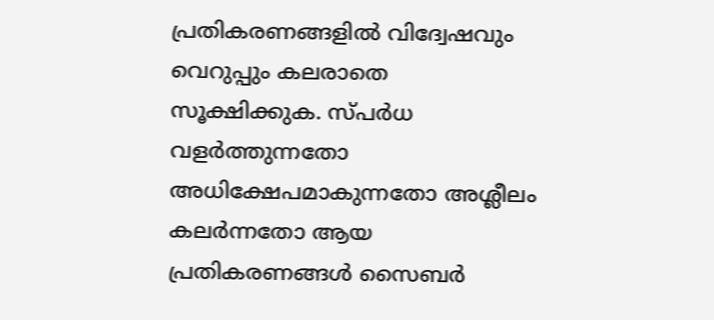പ്രതികരണങ്ങളിൽ വിദ്വേഷവും വെറുപ്പും കലരാതെ സൂക്ഷിക്കുക. സ്പർധ വളർത്തുന്നതോ അധിക്ഷേപമാകുന്നതോ അശ്ലീലം കലർന്നതോ ആയ പ്രതികരണങ്ങൾ സൈബർ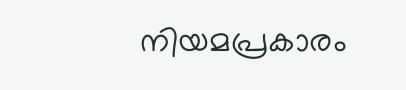നിയമപ്രകാരം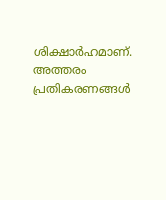ശിക്ഷാർഹമാണ്. അത്തരം പ്രതികരണങ്ങൾ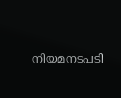നിയമനടപടി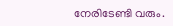നേരിടേണ്ടി വരും.